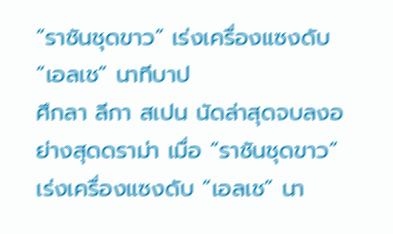“ราชันชุดขาว” เร่งเครื่องแซงดับ “เอลเช” นาทีบาป
ศึกลา ลีกา สเปน นัดล่าสุดจบลงอย่างสุดดราม่า เมื่อ “ราชันชุดขาว” เร่งเครื่องแซงดับ “เอลเช” นา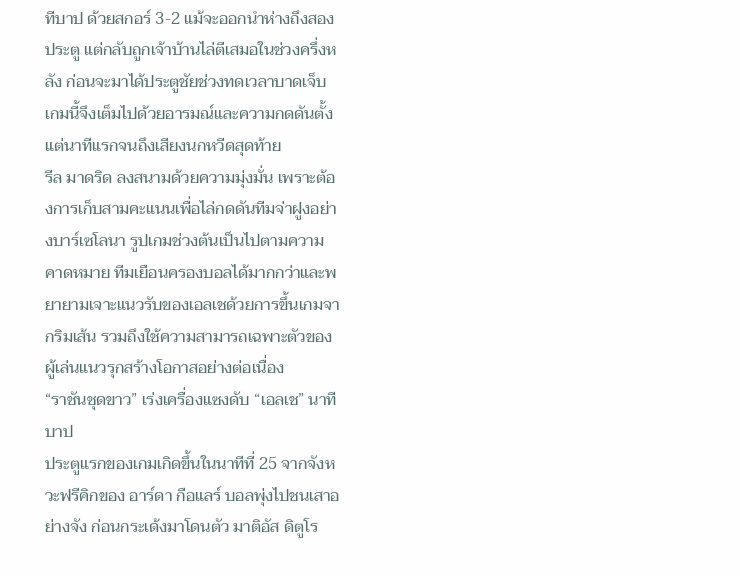ทีบาป ด้วยสกอร์ 3-2 แม้จะออกนำห่างถึงสองประตู แต่กลับถูกเจ้าบ้านไล่ตีเสมอในช่วงครึ่งหลัง ก่อนจะมาได้ประตูชัยช่วงทดเวลาบาดเจ็บ เกมนี้จึงเต็มไปด้วยอารมณ์และความกดดันตั้งแต่นาทีแรกจนถึงเสียงนกหวีดสุดท้าย
รีล มาดริด ลงสนามด้วยความมุ่งมั่น เพราะต้องการเก็บสามคะแนนเพื่อไล่กดดันทีมจ่าฝูงอย่างบาร์เซโลนา รูปเกมช่วงต้นเป็นไปตามความคาดหมาย ทีมเยือนครองบอลได้มากกว่าและพยายามเจาะแนวรับของเอลเชด้วยการขึ้นเกมจากริมเส้น รวมถึงใช้ความสามารถเฉพาะตัวของผู้เล่นแนวรุกสร้างโอกาสอย่างต่อเนื่อง
“ราชันชุดขาว” เร่งเครื่องแซงดับ “เอลเช” นาทีบาป
ประตูแรกของเกมเกิดขึ้นในนาทีที่ 25 จากจังหวะฟรีคิกของ อาร์ดา กือแลร์ บอลพุ่งไปชนเสาอย่างจัง ก่อนกระเด้งมาโดนตัว มาติอัส ดิตูโร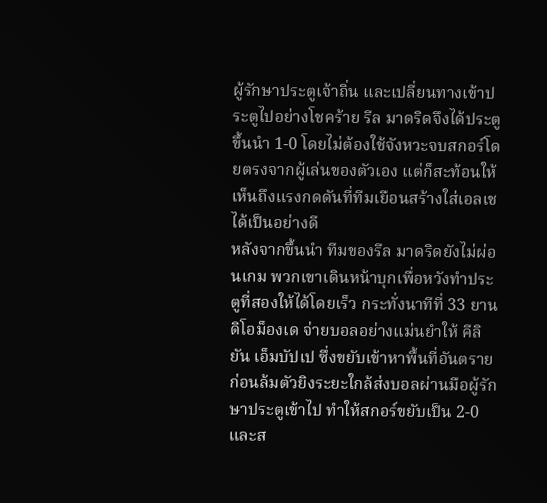ผู้รักษาประตูเจ้าถิ่น และเปลี่ยนทางเข้าประตูไปอย่างโชคร้าย รีล มาดริดจึงได้ประตูขึ้นนำ 1-0 โดยไม่ต้องใช้จังหวะจบสกอร์โดยตรงจากผู้เล่นของตัวเอง แต่ก็สะท้อนให้เห็นถึงแรงกดดันที่ทีมเยือนสร้างใส่เอลเชได้เป็นอย่างดี
หลังจากขึ้นนำ ทีมของรีล มาดริดยังไม่ผ่อนเกม พวกเขาเดินหน้าบุกเพื่อหวังทำประตูที่สองให้ได้โดยเร็ว กระทั่งนาทีที่ 33 ยาน ดิโอม็องเด จ่ายบอลอย่างแม่นยำให้ คีลิยัน เอ็มบัปเป ซึ่งขยับเข้าหาพื้นที่อันตราย ก่อนล้มตัวยิงระยะใกล้ส่งบอลผ่านมือผู้รักษาประตูเข้าไป ทำให้สกอร์ขยับเป็น 2-0 และส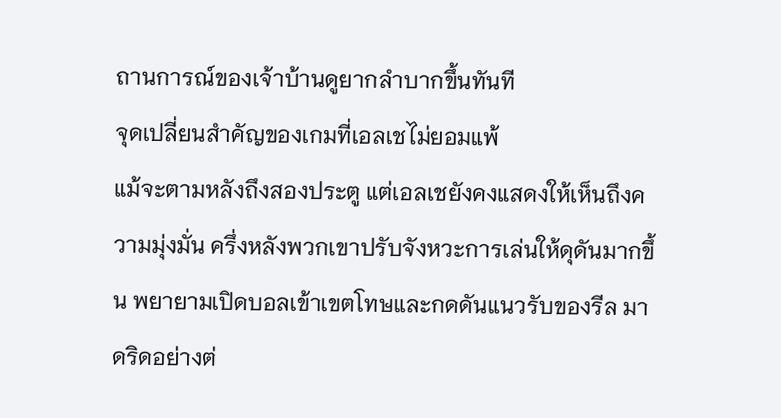ถานการณ์ของเจ้าบ้านดูยากลำบากขึ้นทันที
จุดเปลี่ยนสำคัญของเกมที่เอลเชไม่ยอมแพ้
แม้จะตามหลังถึงสองประตู แต่เอลเชยังคงแสดงให้เห็นถึงความมุ่งมั่น ครึ่งหลังพวกเขาปรับจังหวะการเล่นให้ดุดันมากขึ้น พยายามเปิดบอลเข้าเขตโทษและกดดันแนวรับของรีล มาดริดอย่างต่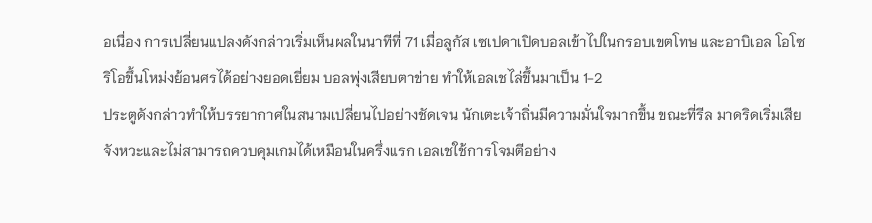อเนื่อง การเปลี่ยนแปลงดังกล่าวเริ่มเห็นผลในนาทีที่ 71 เมื่อลูกัส เซเปดาเปิดบอลเข้าไปในกรอบเขตโทษ และอาบิเอล โอโซริโอขึ้นโหม่งย้อนศรได้อย่างยอดเยี่ยม บอลพุ่งเสียบตาข่าย ทำให้เอลเชไล่ขึ้นมาเป็น 1-2
ประตูดังกล่าวทำให้บรรยากาศในสนามเปลี่ยนไปอย่างชัดเจน นักเตะเจ้าถิ่นมีความมั่นใจมากขึ้น ขณะที่รีล มาดริดเริ่มเสียจังหวะและไม่สามารถควบคุมเกมได้เหมือนในครึ่งแรก เอลเชใช้การโจมตีอย่าง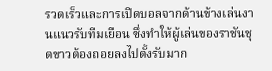รวดเร็วและการเปิดบอลจากด้านข้างเล่นงานแนวรับทีมเยือน ซึ่งทำให้ผู้เล่นของราชันชุดขาวต้องถอยลงไปตั้งรับมาก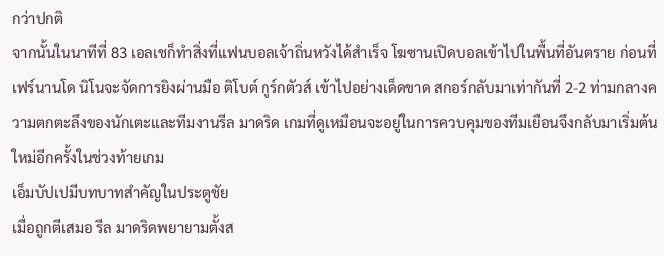กว่าปกติ
จากนั้นในนาทีที่ 83 เอลเชก็ทำสิ่งที่แฟนบอลเจ้าถิ่นหวังได้สำเร็จ โฆซานเปิดบอลเข้าไปในพื้นที่อันตราย ก่อนที่เฟร์นานโด นิโนจะจัดการยิงผ่านมือ ติโบต์ กูร์กตัวส์ เข้าไปอย่างเด็ดขาด สกอร์กลับมาเท่ากันที่ 2-2 ท่ามกลางความตกตะลึงของนักเตะและทีมงานรีล มาดริด เกมที่ดูเหมือนจะอยู่ในการควบคุมของทีมเยือนจึงกลับมาเริ่มต้นใหม่อีกครั้งในช่วงท้ายเกม
เอ็มบัปเปมีบทบาทสำคัญในประตูชัย
เมื่อถูกตีเสมอ รีล มาดริดพยายามตั้งส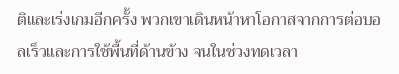ติและเร่งเกมอีกครั้ง พวกเขาเดินหน้าหาโอกาสจากการต่อบอลเร็วและการใช้พื้นที่ด้านข้าง จนในช่วงทดเวลา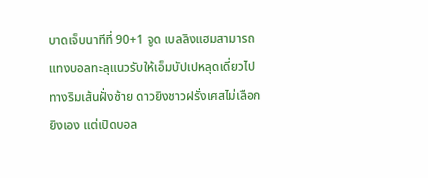บาดเจ็บนาทีที่ 90+1 จูด เบลลิงแฮมสามารถแทงบอลทะลุแนวรับให้เอ็มบัปเปหลุดเดี่ยวไปทางริมเส้นฝั่งซ้าย ดาวยิงชาวฝรั่งเศสไม่เลือกยิงเอง แต่เปิดบอล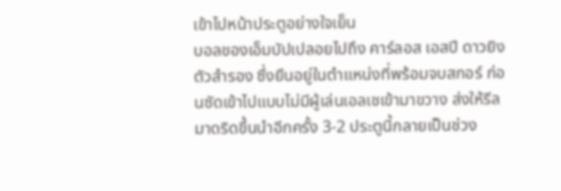เข้าไปหน้าประตูอย่างใจเย็น
บอลของเอ็มบัปเปลอยไปถึง คาร์ลอส เอสปี ดาวยิงตัวสำรอง ซึ่งยืนอยู่ในตำแหน่งที่พร้อมจบสกอร์ ก่อนซัดเข้าไปแบบไม่มีผู้เล่นเอลเชเข้ามาขวาง ส่งให้รีล มาดริดขึ้นนำอีกครั้ง 3-2 ประตูนี้กลายเป็นช่วง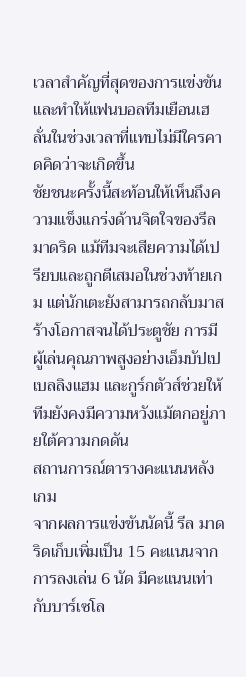เวลาสำคัญที่สุดของการแข่งขัน และทำให้แฟนบอลทีมเยือนเฮลั่นในช่วงเวลาที่แทบไม่มีใครคาดคิดว่าจะเกิดขึ้น
ชัยชนะครั้งนี้สะท้อนให้เห็นถึงความแข็งแกร่งด้านจิตใจของรีล มาดริด แม้ทีมจะเสียความได้เปรียบและถูกตีเสมอในช่วงท้ายเกม แต่นักเตะยังสามารถกลับมาสร้างโอกาสจนได้ประตูชัย การมีผู้เล่นคุณภาพสูงอย่างเอ็มบัปเป เบลลิงแฮม และกูร์กตัวส์ช่วยให้ทีมยังคงมีความหวังแม้ตกอยู่ภายใต้ความกดดัน
สถานการณ์ตารางคะแนนหลังเกม
จากผลการแข่งขันนัดนี้ รีล มาดริดเก็บเพิ่มเป็น 15 คะแนนจากการลงเล่น 6 นัด มีคะแนนเท่ากับบาร์เซโล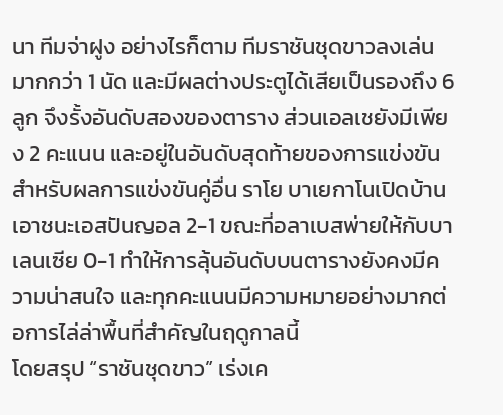นา ทีมจ่าฝูง อย่างไรก็ตาม ทีมราชันชุดขาวลงเล่นมากกว่า 1 นัด และมีผลต่างประตูได้เสียเป็นรองถึง 6 ลูก จึงรั้งอันดับสองของตาราง ส่วนเอลเชยังมีเพียง 2 คะแนน และอยู่ในอันดับสุดท้ายของการแข่งขัน
สำหรับผลการแข่งขันคู่อื่น ราโย บาเยกาโนเปิดบ้านเอาชนะเอสปันญอล 2-1 ขณะที่อลาเบสพ่ายให้กับบาเลนเซีย 0-1 ทำให้การลุ้นอันดับบนตารางยังคงมีความน่าสนใจ และทุกคะแนนมีความหมายอย่างมากต่อการไล่ล่าพื้นที่สำคัญในฤดูกาลนี้
โดยสรุป “ราชันชุดขาว” เร่งเค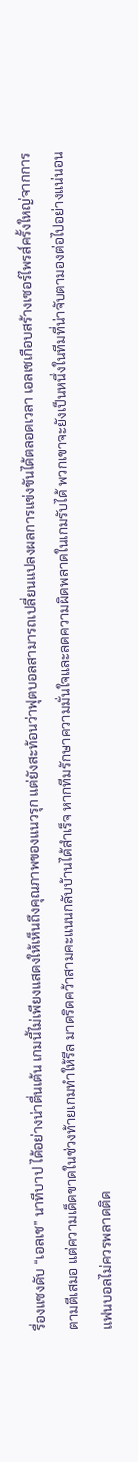รื่องแซงดับ “เอลเช” นาทีบาป ได้อย่างน่าตื่นเต้น เกมนี้ไม่เพียงแสดงให้เห็นถึงคุณภาพของแนวรุก แต่ยังสะท้อนว่าฟุตบอลสามารถเปลี่ยนแปลงผลการแข่งขันได้ตลอดเวลา เอลเชเกือบสร้างเซอร์ไพรส์ครั้งใหญ่จากการตามตีเสมอ แต่ความเด็ดขาดในช่วงท้ายเกมทำให้รีล มาดริดคว้าสามคะแนนกลับบ้านได้สำเร็จ หากทีมรักษาความมั่นใจและลดความผิดพลาดในเกมรับได้ พวกเขาจะยังเป็นหนึ่งในทีมที่น่าจับตามองต่อไปอย่างแน่นอน
แฟนบอลไม่ควรพลาดติด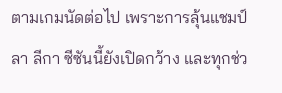ตามเกมนัดต่อไป เพราะการลุ้นแชมป์ลา ลีกา ซีซันนี้ยังเปิดกว้าง และทุกช่ว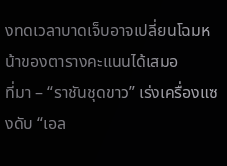งทดเวลาบาดเจ็บอาจเปลี่ยนโฉมหน้าของตารางคะแนนได้เสมอ
ที่มา – “ราชันชุดขาว” เร่งเครื่องแซงดับ “เอล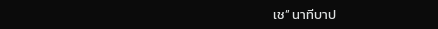เช” นาทีบาป